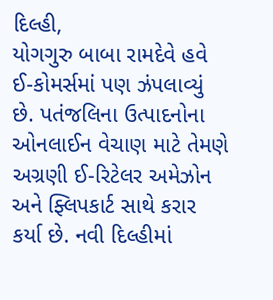દિલ્હી,
યોગગુરુ બાબા રામદેવે હવે ઈ-કોમર્સમાં પણ ઝંપલાવ્યું છે. પતંજલિના ઉત્પાદનોના ઓનલાઈન વેચાણ માટે તેમણે અગ્રણી ઈ-રિટેલર અમેઝોન અને ફ્લિપકાર્ટ સાથે કરાર કર્યા છે. નવી દિલ્હીમાં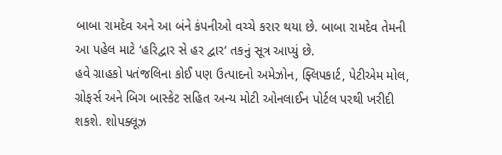બાબા રામદેવ અને આ બંને કંપનીઓ વચ્ચે કરાર થયા છે. બાબા રામદેવ તેમની આ પહેલ માટે ‘હરિદ્વાર સે હર દ્વાર‘ તકનું સૂત્ર આપ્યું છે.
હવે ગ્રાહકો પતંજલિના કોઈ પણ ઉત્પાદનો અમેઝોન, ફ્લિપકાર્ટ, પેટીએમ મોલ, ગ્રોફર્સ અને બિગ બાસ્કેટ સહિત અન્ય મોટી ઓનલાઈન પોર્ટલ પરથી ખરીદી શકશે. શોપક્લૂઝ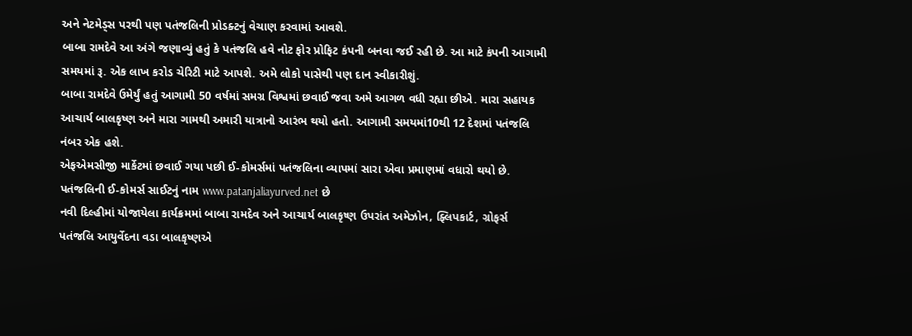અને નેટમેડ્સ પરથી પણ પતંજલિની પ્રોડક્ટનું વેચાણ કરવામાં આવશે.
બાબા રામદેવે આ અંગે જણાવ્યું હતું કે પતંજલિ હવે નોટ ફોર પ્રોફિટ કંપની બનવા જઈ રહી છે. આ માટે કંપની આગામી સમયમાં રૂ. એક લાખ કરોડ ચેરિટી માટે આપશે. અમે લોકો પાસેથી પણ દાન સ્વીકારીશું.
બાબા રામદેવે ઉમેર્યું હતું આગામી 50 વર્ષમાં સમગ્ર વિશ્વમાં છવાઈ જવા અમે આગળ વધી રહ્યા છીએ. મારા સહાયક આચાર્ય બાલકૃષ્ણ અને મારા ગામથી અમારી યાત્રાનો આરંભ થયો હતો. આગામી સમયમાં10થી 12 દેશમાં પતંજલિ નંબર એક હશે.
એફએમસીજી માર્કેટમાં છવાઈ ગયા પછી ઈ-કોમર્સમાં પતંજલિના વ્યાપમાં સારા એવા પ્રમાણમાં વધારો થયો છે. પતંજલિની ઈ-કોમર્સ સાઈટનું નામ www.patanjaliayurved.net છે
નવી દિલ્હીમાં યોજાયેલા કાર્યક્રમમાં બાબા રામદેવ અને આચાર્ય બાલકૃષ્ણ ઉપરાંત અમેઝોન, ફ્લિપકાર્ટ, ગ્રોફર્સ
પતંજલિ આયુર્વેદના વડા બાલકૃષ્ણએ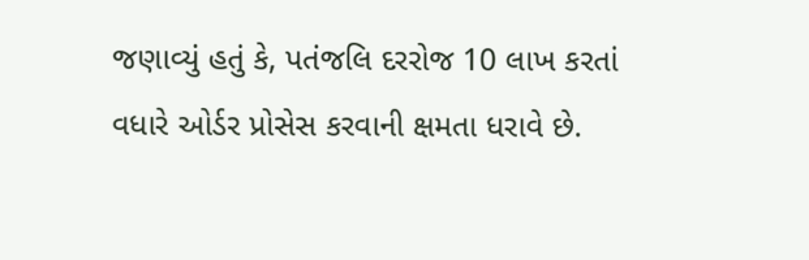જણાવ્યું હતું કે, પતંજલિ દરરોજ 10 લાખ કરતાં વધારે ઓર્ડર પ્રોસેસ કરવાની ક્ષમતા ધરાવે છે.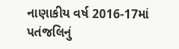નાણાકીય વર્ષ 2016-17માં પતંજલિનું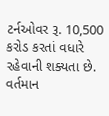ટર્નઓવર રૂ. 10,500 કરોડ કરતાં વધારે રહેવાની શક્યતા છે. વર્તમાન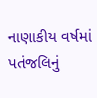નાણાકીય વર્ષમાં પતંજલિનું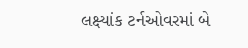લક્ષ્યાંક ટર્નઓવરમાં બે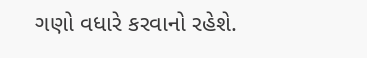ગણો વધારે કરવાનો રહેશે.